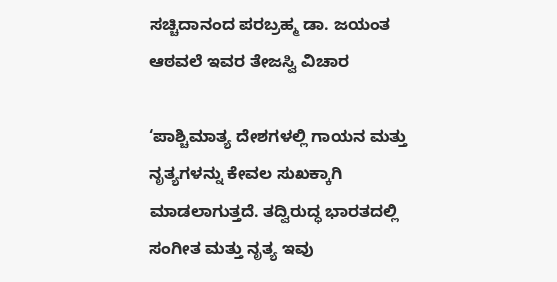ಸಚ್ಚಿದಾನಂದ ಪರಬ್ರಹ್ಮ ಡಾ. ಜಯಂತ ಆಠವಲೆ ಇವರ ತೇಜಸ್ವಿ ವಿಚಾರ

‘ಪಾಶ್ಚಿಮಾತ್ಯ ದೇಶಗಳಲ್ಲಿ ಗಾಯನ ಮತ್ತು ನೃತ್ಯಗಳನ್ನು ಕೇವಲ ಸುಖಕ್ಕಾಗಿ ಮಾಡಲಾಗುತ್ತದೆ. ತದ್ವಿರುದ್ಧ ಭಾರತದಲ್ಲಿ ಸಂಗೀತ ಮತ್ತು ನೃತ್ಯ ಇವು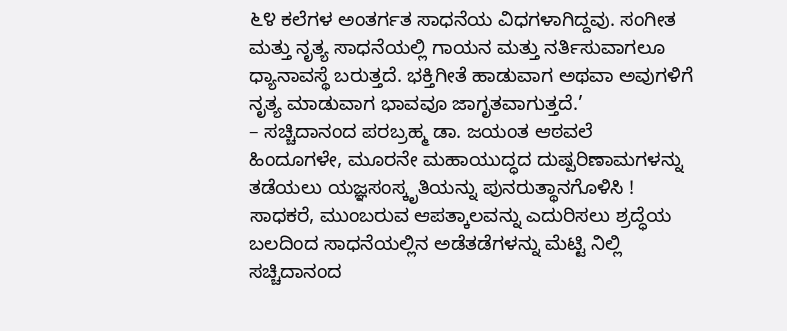೬೪ ಕಲೆಗಳ ಅಂತರ್ಗತ ಸಾಧನೆಯ ವಿಧಗಳಾಗಿದ್ದವು. ಸಂಗೀತ ಮತ್ತು ನೃತ್ಯ ಸಾಧನೆಯಲ್ಲಿ ಗಾಯನ ಮತ್ತು ನರ್ತಿಸುವಾಗಲೂ ಧ್ಯಾನಾವಸ್ಥೆ ಬರುತ್ತದೆ. ಭಕ್ತಿಗೀತೆ ಹಾಡುವಾಗ ಅಥವಾ ಅವುಗಳಿಗೆ ನೃತ್ಯ ಮಾಡುವಾಗ ಭಾವವೂ ಜಾಗೃತವಾಗುತ್ತದೆ.’
– ಸಚ್ಚಿದಾನಂದ ಪರಬ್ರಹ್ಮ ಡಾ. ಜಯಂತ ಆಠವಲೆ
ಹಿಂದೂಗಳೇ, ಮೂರನೇ ಮಹಾಯುದ್ಧದ ದುಷ್ಪರಿಣಾಮಗಳನ್ನು ತಡೆಯಲು ಯಜ್ಞಸಂಸ್ಕೃತಿಯನ್ನು ಪುನರುತ್ಥಾನಗೊಳಿಸಿ !
ಸಾಧಕರೆ, ಮುಂಬರುವ ಆಪತ್ಕಾಲವನ್ನು ಎದುರಿಸಲು ಶ್ರದ್ಧೆಯ ಬಲದಿಂದ ಸಾಧನೆಯಲ್ಲಿನ ಅಡೆತಡೆಗಳನ್ನು ಮೆಟ್ಟಿ ನಿಲ್ಲಿ
ಸಚ್ಚಿದಾನಂದ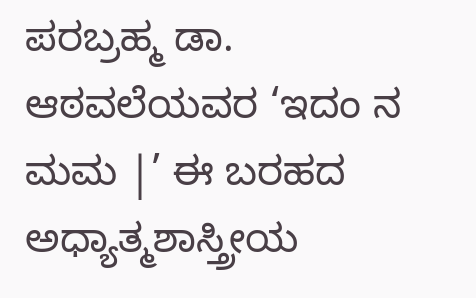ಪರಬ್ರಹ್ಮ ಡಾ. ಆಠವಲೆಯವರ ‘ಇದಂ ನ ಮಮ |’ ಈ ಬರಹದ ಅಧ್ಯಾತ್ಮಶಾಸ್ತ್ರೀಯ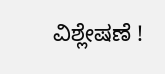ವಿಶ್ಲೇಷಣೆ !